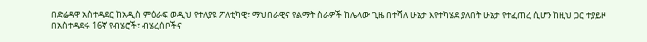በድሬዳዋ አስተዳደር ከአዲስ ምዕራፍ ወዲህ የተለያዩ ፖለቲካዊ፣ ማህበራዊና የልማት ስራዎች ከሌላው ጊዜ በተሻለ ሁኔታ እየተካሄደ ያለበት ሁኔታ የተፈጠረ ሲሆን ከዚህ ጋር ተያይዞ በአስተዳደሩ 16ኛ የብሄሮች፣ ብሄረሰቦችና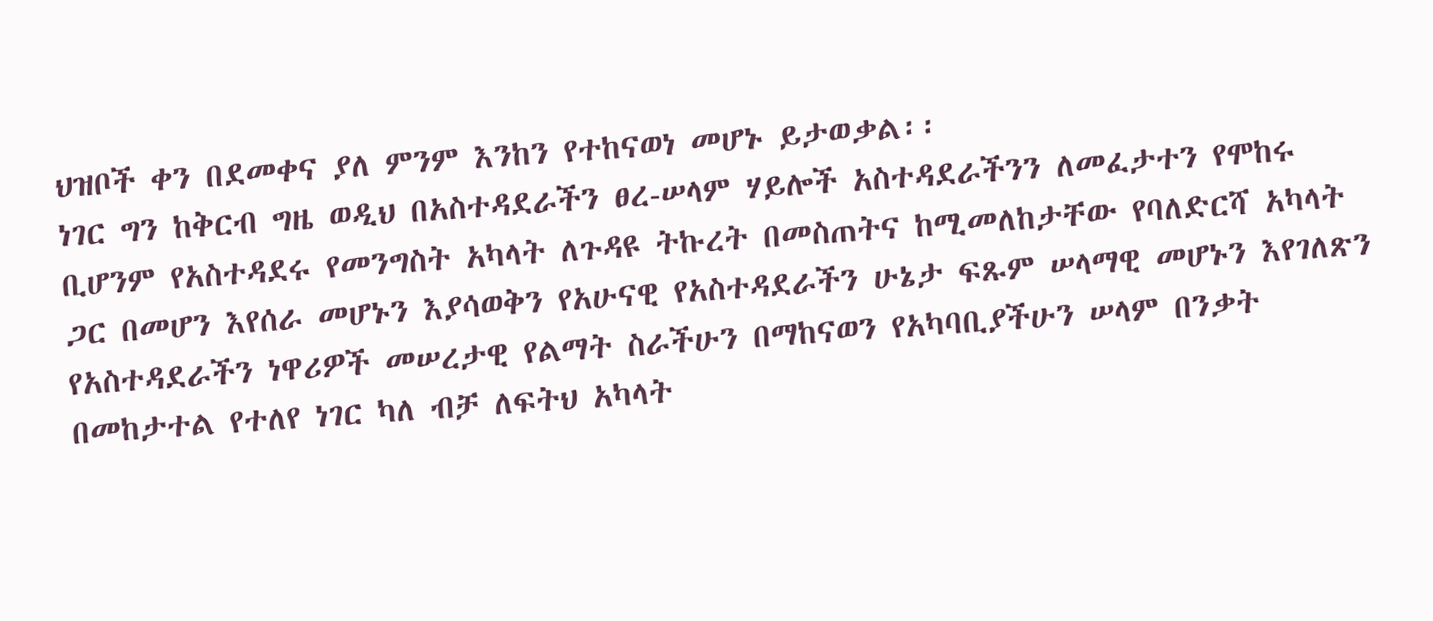ህዝቦች ቀን በደመቀና ያለ ምንም እንከን የተከናወነ መሆኑ ይታወቃል፡፡
ነገር ግን ከቅርብ ግዜ ወዲህ በአስተዳደራችን ፀረ-ሠላም ሃይሎች አስተዳደራችንን ለመፈታተን የሞከሩ ቢሆንም የአስተዳደሩ የመንግስት አካላት ለጉዳዩ ትኩረት በመስጠትና ከሚመለከታቸው የባለድርሻ አካላት ጋር በመሆን እየሰራ መሆኑን እያሳወቅን የአሁናዊ የአስተዳደራችን ሁኔታ ፍጹም ሠላማዊ መሆኑን እየገለጽን የአስተዳደራችን ነዋሪዎች መሠረታዊ የልማት ስራችሁን በማከናወን የአካባቢያችሁን ሠላም በንቃት በመከታተል የተለየ ነገር ካለ ብቻ ለፍትህ አካላት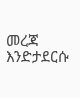መረጃ እንድታደርሱ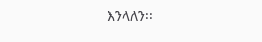እንላለን፡፡